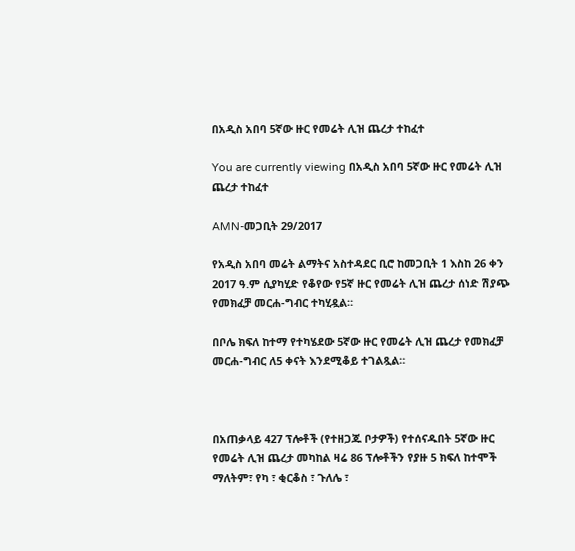በአዲስ አበባ 5ኛው ዙር የመሬት ሊዝ ጨረታ ተከፈተ

You are currently viewing በአዲስ አበባ 5ኛው ዙር የመሬት ሊዝ ጨረታ ተከፈተ

AMN-መጋቢት 29/2017

የአዲስ አበባ መሬት ልማትና አስተዳደር ቢሮ ከመጋቢት 1 እስከ 26 ቀን 2017 ዓ.ም ሲያካሂድ የቆየው የ5ኛ ዙር የመሬት ሊዝ ጨረታ ሰነድ ሽያጭ የመክፈቻ መርሐ-ግብር ተካሂዷል።

በቦሌ ክፍለ ከተማ የተካሄደው 5ኛው ዙር የመሬት ሊዝ ጨረታ የመክፈቻ መርሐ-ግብር ለ5 ቀናት እንደሚቆይ ተገልጿል።



በአጠቃላይ 427 ፕሎቶች (የተዘጋጁ ቦታዎች) የተሰናዱበት 5ኛው ዙር የመሬት ሊዝ ጨረታ መካከል ዛሬ 86 ፕሎቶችን የያዙ 5 ክፍለ ከተሞች ማለትም፣ የካ ፣ ቂርቆስ ፣ ጉለሌ ፣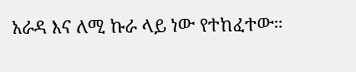አራዳ እና ለሚ ኩራ ላይ ነው የተከፈተው።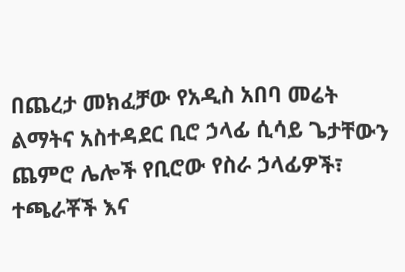በጨረታ መክፈቻው የአዲስ አበባ መሬት ልማትና አስተዳደር ቢሮ ኃላፊ ሲሳይ ጌታቸውን ጨምሮ ሌሎች የቢሮው የስራ ኃላፊዎች፣ ተጫራቾች እና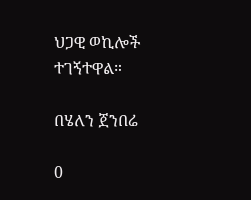ህጋዊ ወኪሎች ተገኝተዋል።

በሄለን ጀንበሬ

0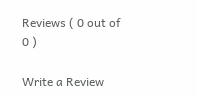Reviews ( 0 out of 0 )

Write a Review